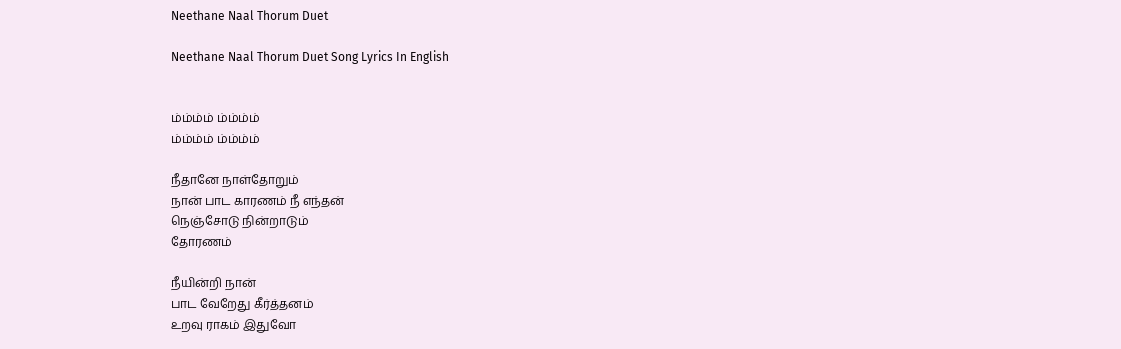Neethane Naal Thorum Duet

Neethane Naal Thorum Duet Song Lyrics In English


ம்ம்ம்ம் ம்ம்ம்ம்
ம்ம்ம்ம் ம்ம்ம்ம்

நீதானே நாள்தோறும்
நான் பாட காரணம் நீ எந்தன்
நெஞ்சோடு நின்றாடும்
தோரணம்

நீயின்றி நான்
பாட வேறேது கீர்த்தனம்
உறவு ராகம் இதுவோ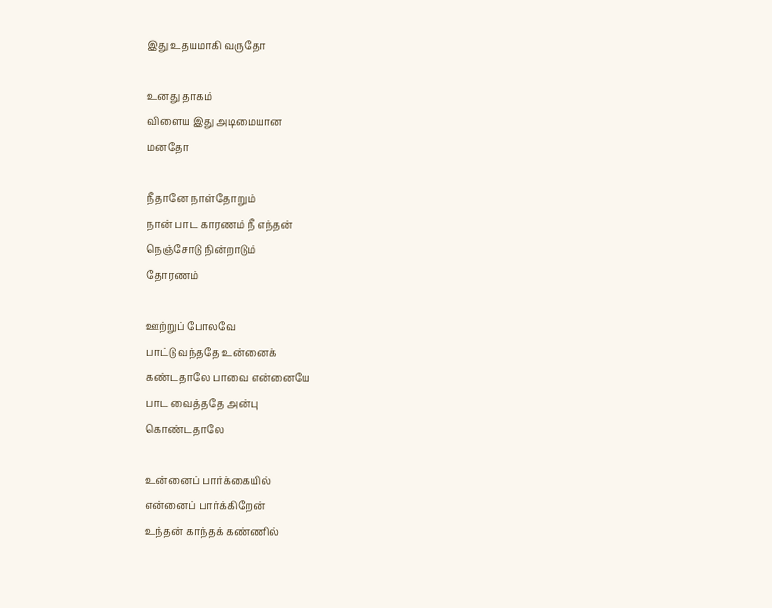இது உதயமாகி வருதோ

உனது தாகம்
விளைய இது அடிமையான
மனதோ

நீதானே நாள்தோறும்
நான் பாட காரணம் நீ எந்தன்
நெஞ்சோடு நின்றாடும்
தோரணம்

ஊற்றுப் போலவே
பாட்டு வந்ததே உன்னைக்
கண்டதாலே பாவை என்னையே
பாட வைத்ததே அன்பு
கொண்டதாலே

உன்னைப் பார்க்கையில்
என்னைப் பார்க்கிறேன்
உந்தன் காந்தக் கண்ணில்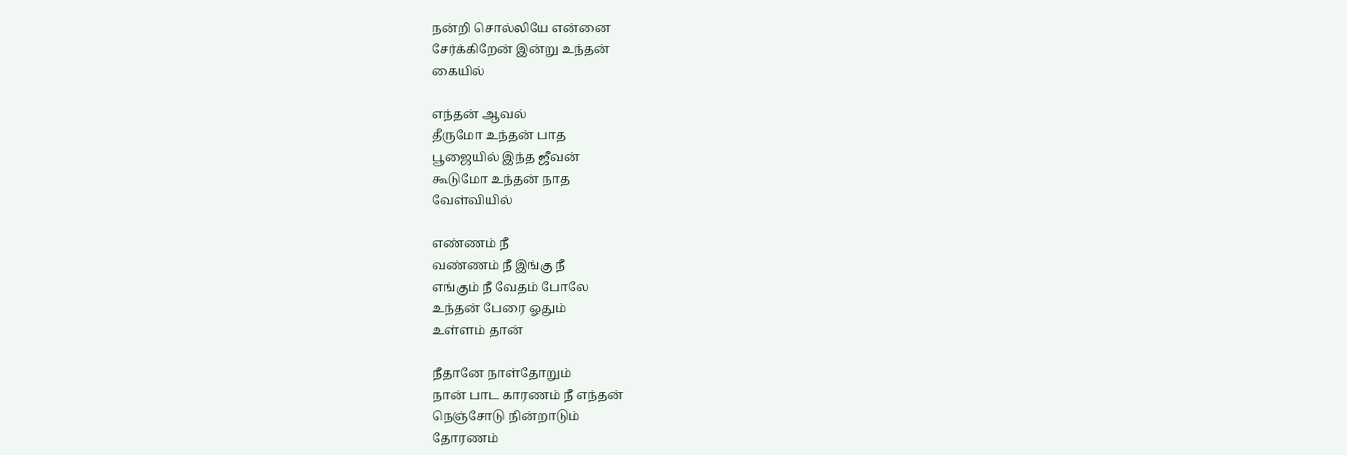நன்றி சொல்லியே என்னை
சேர்க்கிறேன் இன்று உந்தன்
கையில்

எந்தன் ஆவல்
தீருமோ உந்தன் பாத
பூஜையில் இந்த ஜீவன்
கூடுமோ உந்தன் நாத
வேள்வியில்

எண்ணம் நீ
வண்ணம் நீ இங்கு நீ
எங்கும் நீ வேதம் போலே
உந்தன் பேரை ஓதும்
உள்ளம் தான்

நீதானே நாள்தோறும்
நான் பாட காரணம் நீ எந்தன்
நெஞ்சோடு நின்றாடும்
தோரணம்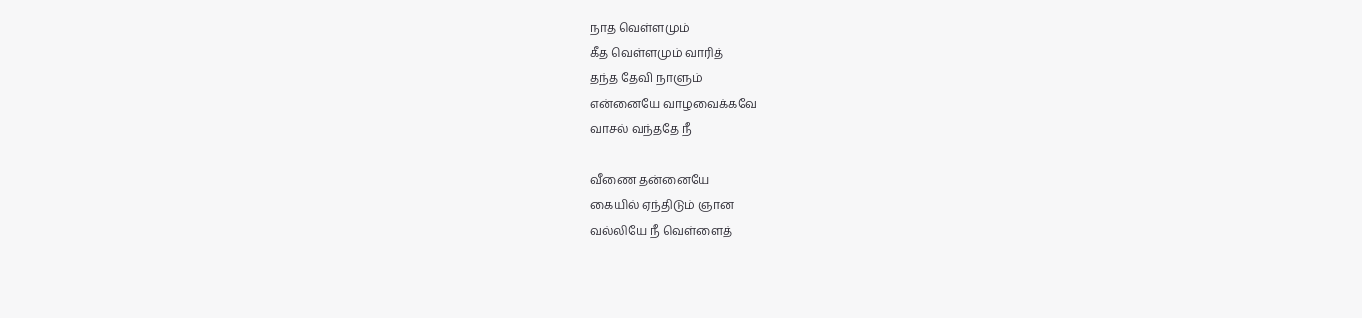நாத வெள்ளமும்
கீத வெள்ளமும் வாரித்
தந்த தேவி நாளும்
என்னையே வாழவைக்கவே
வாசல் வந்ததே நீ

வீணை தன்னையே
கையில் ஏந்திடும் ஞான
வல்லியே நீ வெள்ளைத்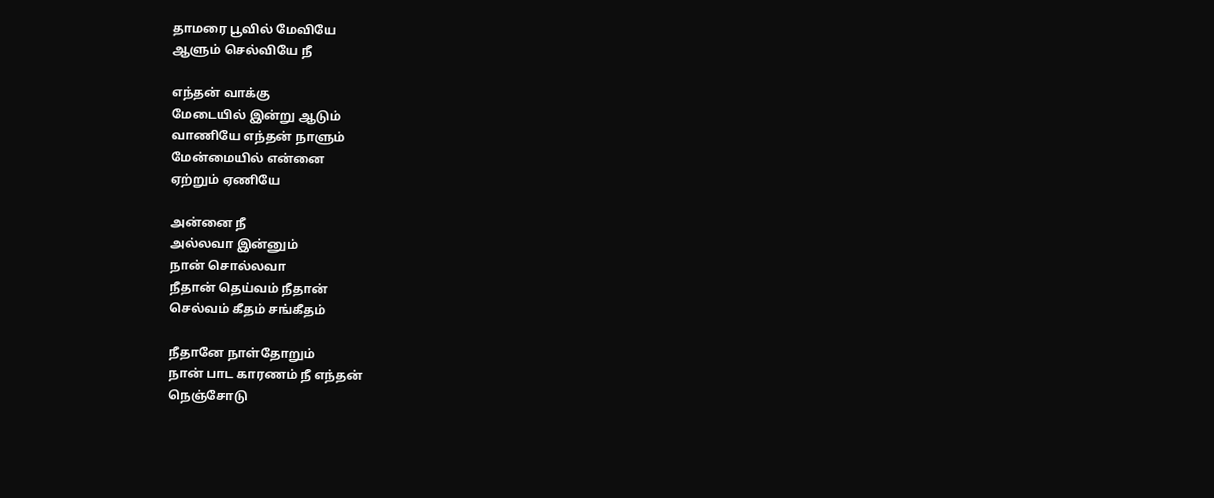தாமரை பூவில் மேவியே
ஆளும் செல்வியே நீ

எந்தன் வாக்கு
மேடையில் இன்று ஆடும்
வாணியே எந்தன் நாளும்
மேன்மையில் என்னை
ஏற்றும் ஏணியே

அன்னை நீ
அல்லவா இன்னும்
நான் சொல்லவா
நீதான் தெய்வம் நீதான்
செல்வம் கீதம் சங்கீதம்

நீதானே நாள்தோறும்
நான் பாட காரணம் நீ எந்தன்
நெஞ்சோடு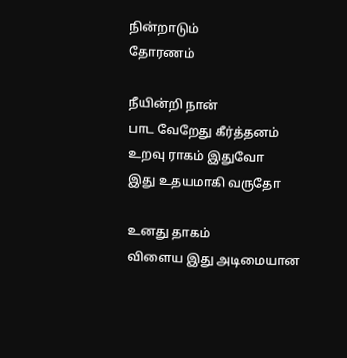நின்றாடும்
தோரணம்

நீயின்றி நான்
பாட வேறேது கீர்த்தனம்
உறவு ராகம் இதுவோ
இது உதயமாகி வருதோ

உனது தாகம்
விளைய இது அடிமையான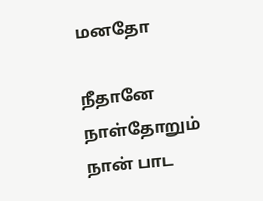மனதோ

நீதானே நாள்தோறும்
நான் பாட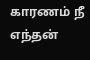காரணம் நீ எந்தன்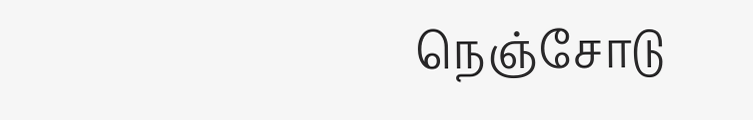நெஞ்சோடு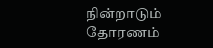நின்றாடும்
தோரணம்